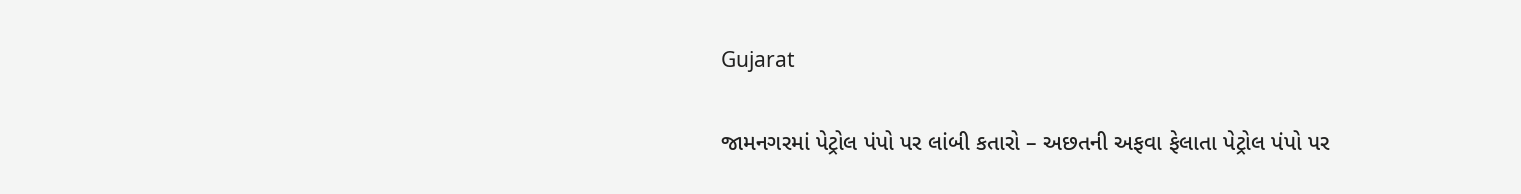Gujarat

જામનગરમાં પેટ્રોલ પંપો પર લાંબી કતારો – અછતની અફવા ફેલાતા પેટ્રોલ પંપો પર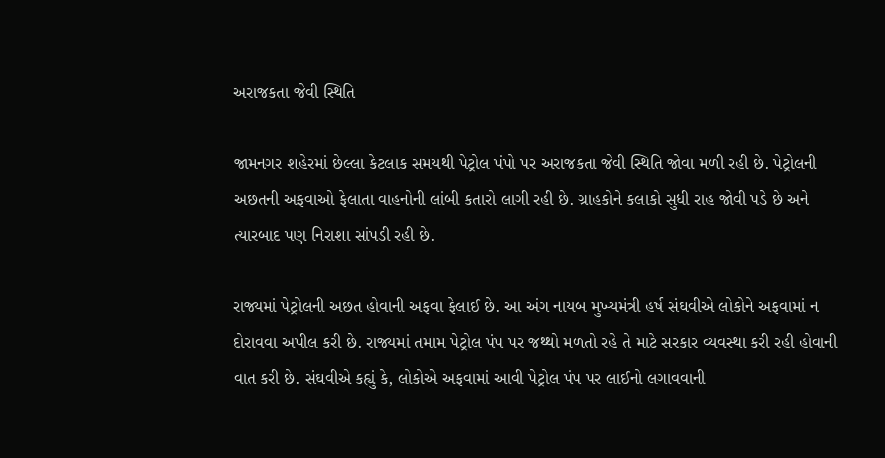અરાજકતા જેવી સ્થિતિ

જામનગર શહેરમાં છેલ્લા કેટલાક સમયથી પેટ્રોલ પંપો પર અરાજકતા જેવી સ્થિતિ જોવા મળી રહી છે. પેટ્રોલની અછતની અફવાઓ ફેલાતા વાહનોની લાંબી કતારો લાગી રહી છે. ગ્રાહકોને કલાકો સુધી રાહ જોવી પડે છે અને ત્યારબાદ પણ નિરાશા સાંપડી રહી છે.

રાજ્યમાં પેટ્રોલની અછત હોવાની અફવા ફેલાઈ છે. આ અંગ નાયબ મુખ્યમંત્રી હર્ષ સંઘવીએ લોકોને અફવામાં ન દોરાવવા અપીલ કરી છે. રાજ્યમાં તમામ પેટ્રોલ પંપ પર જથ્થો મળતો રહે તે માટે સરકાર વ્યવસ્થા કરી રહી હોવાની વાત કરી છે. સંઘવીએ કહ્યું કે, લોકોએ અફવામાં આવી પેટ્રોલ પંપ પર લાઈનો લગાવવાની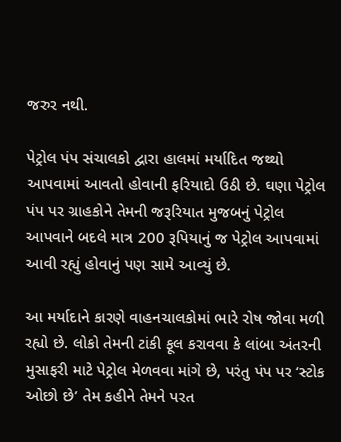જરુર નથી.

પેટ્રોલ પંપ સંચાલકો દ્વારા હાલમાં મર્યાદિત જથ્થો આપવામાં આવતો હોવાની ફરિયાદો ઉઠી છે. ઘણા પેટ્રોલ પંપ પર ગ્રાહકોને તેમની જરૂરિયાત મુજબનું પેટ્રોલ આપવાને બદલે માત્ર 200 રૂપિયાનું જ પેટ્રોલ આપવામાં આવી રહ્યું હોવાનું પણ સામે આવ્યું છે.

આ મર્યાદાને કારણે વાહનચાલકોમાં ભારે રોષ જોવા મળી રહ્યો છે. લોકો તેમની ટાંકી ફૂલ કરાવવા કે લાંબા અંતરની મુસાફરી માટે પેટ્રોલ મેળવવા માંગે છે, પરંતુ પંપ પર ‘સ્ટોક ઓછો છે’ તેમ કહીને તેમને પરત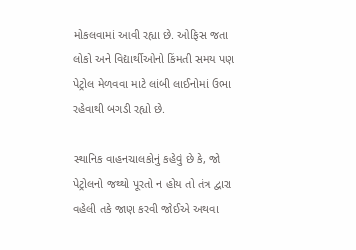મોકલવામાં આવી રહ્યા છે. ઓફિસ જતા લોકો અને વિદ્યાર્થીઓનો કિંમતી સમય પણ પેટ્રોલ મેળવવા માટે લાંબી લાઈનોમાં ઉભા રહેવાથી બગડી રહ્યો છે.

સ્થાનિક વાહનચાલકોનું કહેવું છે કે, જો પેટ્રોલનો જથ્થો પૂરતો ન હોય તો તંત્ર દ્વારા વહેલી તકે જાણ કરવી જોઈએ અથવા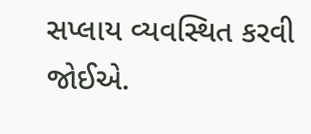સપ્લાય વ્યવસ્થિત કરવી જોઈએ.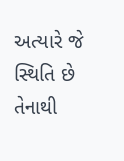અત્યારે જે સ્થિતિ છે તેનાથી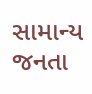સામાન્ય જનતા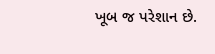ખૂબ જ પરેશાન છે.